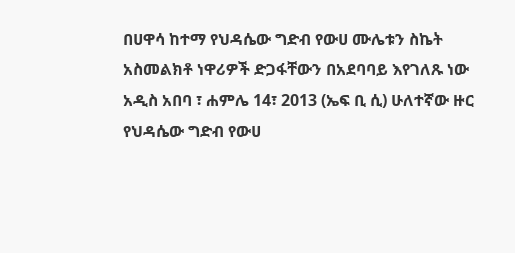በሀዋሳ ከተማ የህዳሴው ግድብ የውሀ ሙሌቱን ስኬት አስመልክቶ ነዋሪዎች ድጋፋቸውን በአደባባይ እየገለጹ ነው
አዲስ አበባ ፣ ሐምሌ 14፣ 2013 (ኤፍ ቢ ሲ) ሁለተኛው ዙር የህዳሴው ግድብ የውሀ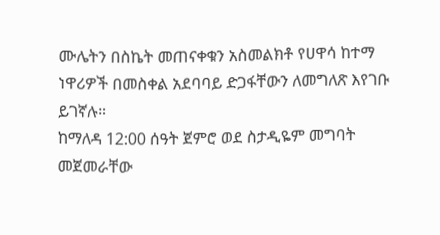ሙሌትን በስኬት መጠናቀቁን አስመልክቶ የሀዋሳ ከተማ ነዋሪዎች በመስቀል አደባባይ ድጋፋቸውን ለመግለጽ እየገቡ ይገኛሉ።
ከማለዳ 12:00 ሰዓት ጀምሮ ወደ ስታዲዬም መግባት መጀመራቸው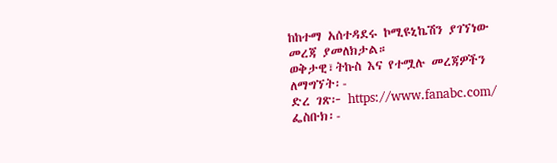ከከተማ አሰተዳደሩ ኮሚዩኒኬሽን ያገኘነው መረጃ ያመለክታል።
ወቅታዊ፣ትኩስ እና የተሟሉ መረጃዎችን ለማግኘት፡-
ድረ ገጽ፦ https://www.fanabc.com/
ፌስቡክ፡-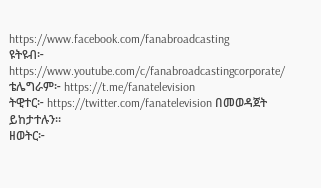https://www.facebook.com/fanabroadcasting
ዩትዩብ፦ https://www.youtube.com/c/fanabroadcastingcorporate/
ቴሌግራም፦ https://t.me/fanatelevision
ትዊተር፦ https://twitter.com/fanatelevision በመወዳጀት ይከታተሉን፡፡
ዘወትር፦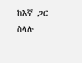ከእኛ ጋር ስላሉ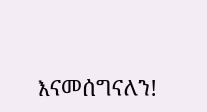እናመሰግናለን!